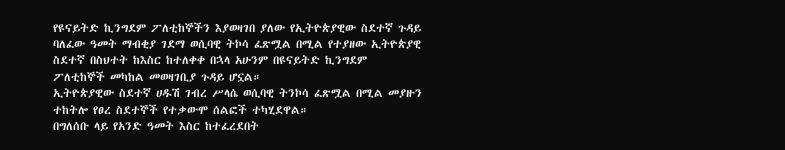የዩናይትድ ኪንግደም ፖለቲከኞችን እያወዛገበ ያለው የኢትዮጵያዊው ስደተኛ ጉዳይ
ባለፈው ዓመት ማብቂያ ገደማ ወሲባዊ ትኮሳ ፈጽሟል በሚል የተያዘው ኢትዮጵያዊ ስደተኛ በስህተት ከእስር ከተለቀቀ በኋላ አሁንም በዩናይትድ ኪንግደም ፖለቲከኞች መካከል መወዛገቢያ ጉዳይ ሆኗል።
ኢትዮጵያዊው ስደተኛ ሀዱሽ ገብረ ሥላሴ ወሲባዊ ትንኮሳ ፈጽሟል በሚል መያዙን ተከትሎ የፀረ ስደተኞች የተቃውሞ ሰልፎች ተካሂደዋል።
በግለሰቡ ላይ የአንድ ዓመት እስር ከተፈረደበት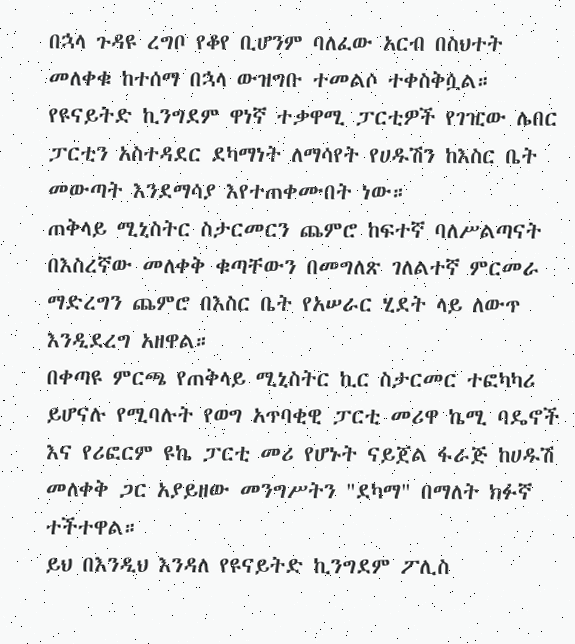በኋላ ጉዳዩ ረግቦ የቆየ ቢሆንም ባለፈው አርብ በስህተት መለቀቁ ከተሰማ በኋላ ውዝግቡ ተመልሶ ተቀስቅሷል።
የዩናይትድ ኪንግደም ዋነኛ ተቃዋሚ ፓርቲዎች የገዢው ሌበር ፓርቲን አስተዳደር ደካማነት ለማሳየት የሀዱሽን ከእስር ቤት መውጣት እንደማሳያ እየተጠቀሙበት ነው።
ጠቅላይ ሚኒስትር ስታርመርን ጨምሮ ከፍተኛ ባለሥልጣናት በእስረኛው መለቀቅ ቁጣቸውን በመግለጽ ገለልተኛ ምርመራ ማድረግን ጨምሮ በእስር ቤት የአሠራር ሂደት ላይ ለውጥ እንዲደረግ አዘዋል።
በቀጣዩ ምርጫ የጠቅላይ ሚኒስትር ኪር ስታርመር ተፎካካሪ ይሆናሉ የሚባሉት የወግ አጥባቂዊ ፓርቲ መሪዋ ኬሚ ባዴኖች እና የሪፎርም ዩኬ ፓርቲ መሪ የሆኑት ናይጀል ፋራጅ ከሀዱሽ መለቀቅ ጋር አያይዘው መንግሥትን "ደካማ" በማለት ክፉኛ ተችተዋል።
ይህ በእንዲህ እንዳለ የዩናይትድ ኪንግደም ፖሊስ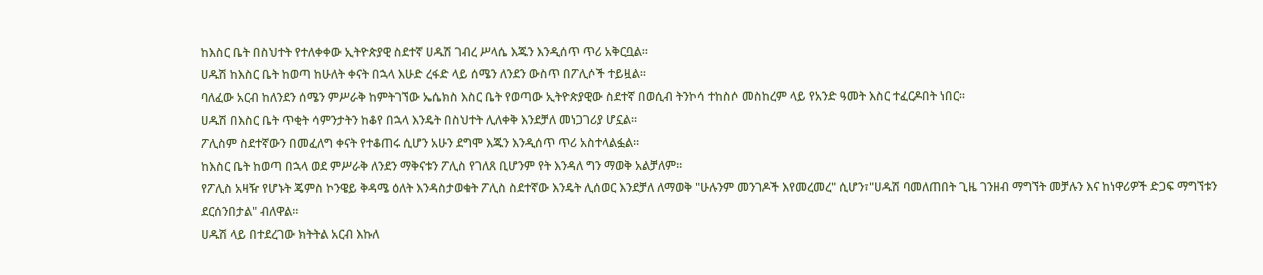ከእስር ቤት በስህተት የተለቀቀው ኢትዮጵያዊ ስደተኛ ሀዱሽ ገብረ ሥላሴ እጁን እንዲሰጥ ጥሪ አቅርቧል።
ሀዱሽ ከእስር ቤት ከወጣ ከሁለት ቀናት በኋላ እሁድ ረፋድ ላይ ሰሜን ለንደን ውስጥ በፖሊሶች ተይዟል።
ባለፈው አርብ ከለንደን ሰሜን ምሥራቅ ከምትገኘው ኤሴክስ እስር ቤት የወጣው ኢትዮጵያዊው ስደተኛ በወሲብ ትንኮሳ ተከስሶ መስከረም ላይ የአንድ ዓመት እስር ተፈርዶበት ነበር።
ሀዱሽ በእስር ቤት ጥቂት ሳምንታትን ከቆየ በኋላ እንዴት በስህተት ሊለቀቅ እንደቻለ መነጋገሪያ ሆኗል።
ፖሊስም ስደተኛውን በመፈለግ ቀናት የተቆጠሩ ሲሆን አሁን ደግሞ እጁን እንዲሰጥ ጥሪ አስተላልፏል።
ከእስር ቤት ከወጣ በኋላ ወደ ምሥራቅ ለንደን ማቅናቱን ፖሊስ የገለጸ ቢሆንም የት እንዳለ ግን ማወቅ አልቻለም።
የፖሊስ አዛዥ የሆኑት ጄምስ ኮንዌይ ቅዳሜ ዕለት እንዳስታወቁት ፖሊስ ስደተኛው እንዴት ሊሰወር እንደቻለ ለማወቅ "ሁሉንም መንገዶች እየመረመረ" ሲሆን፣"ሀዱሽ ባመለጠበት ጊዜ ገንዘብ ማግኘት መቻሉን እና ከነዋሪዎች ድጋፍ ማግኘቱን ደርሰንበታል" ብለዋል።
ሀዱሽ ላይ በተደረገው ክትትል አርብ እኩለ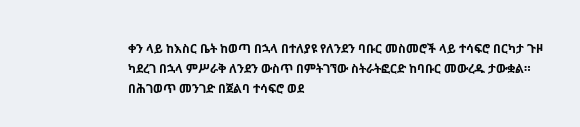ቀን ላይ ከእስር ቤት ከወጣ በኋላ በተለያዩ የለንደን ባቡር መስመሮች ላይ ተሳፍሮ በርካታ ጉዞ ካደረገ በኋላ ምሥራቅ ለንደን ውስጥ በምትገኘው ስትራትፎርድ ከባቡር መውረዱ ታውቋል።
በሕገወጥ መንገድ በጀልባ ተሳፍሮ ወደ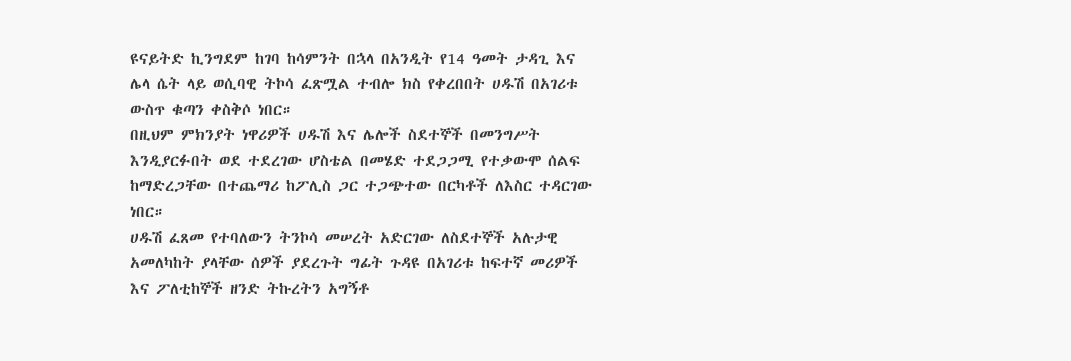ዩናይትድ ኪንግደም ከገባ ከሳምንት በኋላ በአንዲት የ14 ዓመት ታዳጊ እና ሌላ ሴት ላይ ወሲባዊ ትኮሳ ፈጽሟል ተብሎ ክስ የቀረበበት ሀዱሽ በአገሪቱ ውስጥ ቁጣን ቀስቅሶ ነበር።
በዚህም ምክንያት ነዋሪዎች ሀዱሽ እና ሌሎች ስደተኞች በመንግሥት እንዲያርፉበት ወደ ተደረገው ሆስቴል በመሄድ ተደጋጋሚ የተቃውሞ ሰልፍ ከማድረጋቸው በተጨማሪ ከፖሊስ ጋር ተጋጭተው በርካቶች ለእስር ተዳርገው ነበር።
ሀዱሽ ፈጸመ የተባለውን ትንኮሳ መሠረት አድርገው ለስደተኞች አሉታዊ አመለካከት ያላቸው ሰዎች ያደረጉት ግፊት ጉዳዩ በአገሪቱ ከፍተኛ መሪዎች እና ፖለቲከኞች ዘንድ ትኩረትን አግኝቶ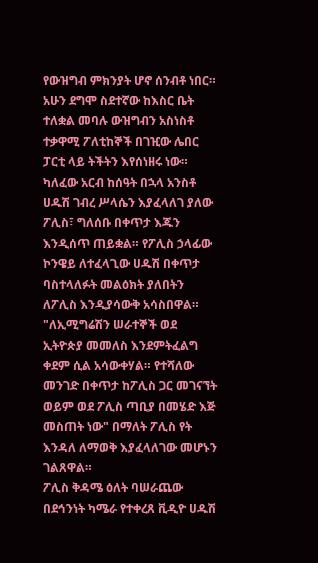የውዝግብ ምክንያት ሆኖ ሰንብቶ ነበር።
አሁን ደግሞ ስደተኛው ከእስር ቤት ተለቋል መባሉ ውዝግብን አስነስቶ ተቃዋሚ ፖለቲከኞች በገዢው ሌበር ፓርቲ ላይ ትችትን እየሰነዘሩ ነው።
ካለፈው አርብ ከሰዓት በኋላ አንስቶ ሀዱሽ ገብረ ሥላሴን እያፈላለገ ያለው ፖሊስ፣ ግለሰቡ በቀጥታ እጁን እንዲሰጥ ጠይቋል። የፖሊስ ኃላፊው ኮንዌይ ለተፈላጊው ሀዱሽ በቀጥታ ባስተላለፉት መልዕክት ያለበትን ለፖሊስ እንዲያሳውቅ አሳስበዋል።
"ለኢሚግሬሽን ሠራተኞች ወደ ኢትዮጵያ መመለስ እንደምትፈልግ ቀደም ሲል አሳውቀሃል። የተሻለው መንገድ በቀጥታ ከፖሊስ ጋር መገናኘት ወይም ወደ ፖሊስ ጣቢያ በመሄድ እጅ መስጠት ነው" በማለት ፖሊስ የት እንዳለ ለማወቅ እያፈላለገው መሆኑን ገልጸዋል።
ፖሊስ ቅዳሜ ዕለት ባሠራጨው በደኅንነት ካሜራ የተቀረጸ ቪዲዮ ሀዱሽ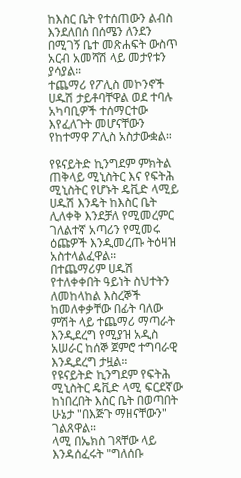ከእስር ቤት የተሰጠውን ልብስ እንደለበሰ በሰሜን ለንደን በሚገኝ ቤተ መጽሐፍት ውስጥ አርብ አመሻሽ ላይ መታየቱን ያሳያል።
ተጨማሪ የፖሊስ መኮንኖች ሀዱሽ ታይቶባቸዋል ወደ ተባሉ አካባቢዎች ተሰማርተው እየፈለጉት መሆናቸውን የከተማዋ ፖሊስ አስታውቋል።

የዩናይትድ ኪንግደም ምክትል ጠቅላይ ሚኒስትር እና የፍትሕ ሚኒስትር የሆኑት ዴቪድ ላሚይ ሀዱሽ እንዴት ከእስር ቤት ሊለቀቅ እንደቻለ የሚመረምር ገለልተኛ አጣሪን የሚመሩ ዕጩዎች እንዲመረጡ ትዕዛዝ አስተላልፈዋል።
በተጨማሪም ሀዱሽ የተለቀቀበት ዓይነት ስህተትን ለመከላከል እስረኞች ከመለቀቃቸው በፊት ባለው ምሽት ላይ ተጨማሪ ማጣራት እንዲደረግ የሚያዝ አዲስ አሠራር ከሰኞ ጀምሮ ተግባራዊ እንዲደረግ ታዟል።
የዩናይትድ ኪንግደም የፍትሕ ሚኒስትር ዴቪድ ላሚ ፍርደኛው ከነበረበት እስር ቤት በወጣበት ሁኔታ "በእጅጉ ማዘናቸውን" ገልጸዋል።
ላሚ በኤክስ ገጻቸው ላይ እንዳሰፈሩት "ግለሰቡ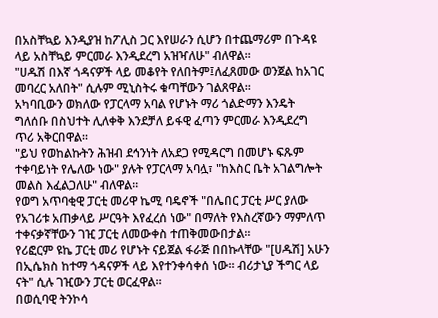በአስቸኳይ እንዲያዝ ከፖሊስ ጋር እየሠራን ሲሆን በተጨማሪም በጉዳዩ ላይ አስቸኳይ ምርመራ እንዲደረግ አዝዣለሁ" ብለዋል።
"ሀዱሽ በእኛ ጎዳናዎች ላይ መቆየት የለበትም፤ለፈጸመው ወንጀል ከአገር መባረር አለበት" ሲሉም ሚኒስትሩ ቁጣቸውን ገልጸዋል።
አካባቢውን ወክለው የፓርላማ አባል የሆኑት ማሪ ጎልድማን እንዴት ግለሰቡ በስህተት ሊለቀቅ እንደቻለ ይፋዊ ፈጣን ምርመራ እንዲደረግ ጥሪ አቅርበዋል።
"ይህ የወከልኩትን ሕዝብ ደኅንነት ለአደጋ የሚዳርግ በመሆኑ ፍጹም ተቀባይነት የሌለው ነው" ያሉት የፓርላማ አባሏ፣ "ከእስር ቤት አገልግሎት መልስ እፈልጋለሁ" ብለዋል።
የወግ አጥባቂዊ ፓርቲ መሪዋ ኬሚ ባዴኖች "በሌበር ፓርቲ ሥር ያለው የአገሪቱ አጠቃላይ ሥርዓት እየፈረሰ ነው" በማለት የእስረኛውን ማምለጥ ተቀናቃኛቸውን ገዢ ፓርቲ ለመውቀስ ተጠቅመውበታል።
የሪፎርም ዩኬ ፓርቲ መሪ የሆኑት ናይጀል ፋራጅ በበኩላቸው "[ሀዱሽ] አሁን በኢሴክስ ከተማ ጎዳናዎች ላይ እየተንቀሳቀሰ ነው። ብሪታኒያ ችግር ላይ ናት" ሲሉ ገዢውን ፓርቲ ወርፈዋል።
በወሲባዊ ትንኮሳ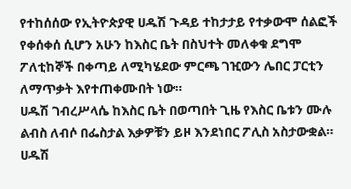የተከሰሰው የኢትዮጵያዊ ሀዱሽ ጉዳይ ተከታታይ የተቃውሞ ሰልፎች የቀሰቀሰ ሲሆን አሁን ከእስር ቤት በስህተት መለቀቁ ደግሞ ፖለቲከኞች በቀጣይ ለሚካሄደው ምርጫ ገዢውን ሌበር ፓርቲን ለማጥቃት እየተጠቀሙበት ነው።
ሀዱሽ ገብረሥላሴ ከእስር ቤት በወጣበት ጊዜ የእስር ቤቱን ሙሉ ልብስ ለብሶ በፌስታል እቃዎቹን ይዞ እንደነበር ፖሊስ አስታውቋል።
ሀዱሽ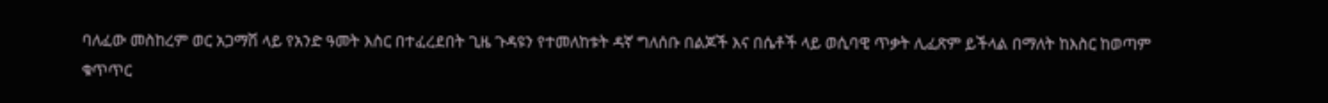ባለፈው መስከረም ወር አጋማሽ ላይ የአንድ ዓመት እስር በተፈረደበት ጊዜ ጉዳዩን የተመለከቱት ዳኛ ግለሰቡ በልጆች እና በሴቶች ላይ ወሲባዊ ጥቃት ሊፈጽም ይችላል በማለት ከእስር ከወጣም ቁጥጥር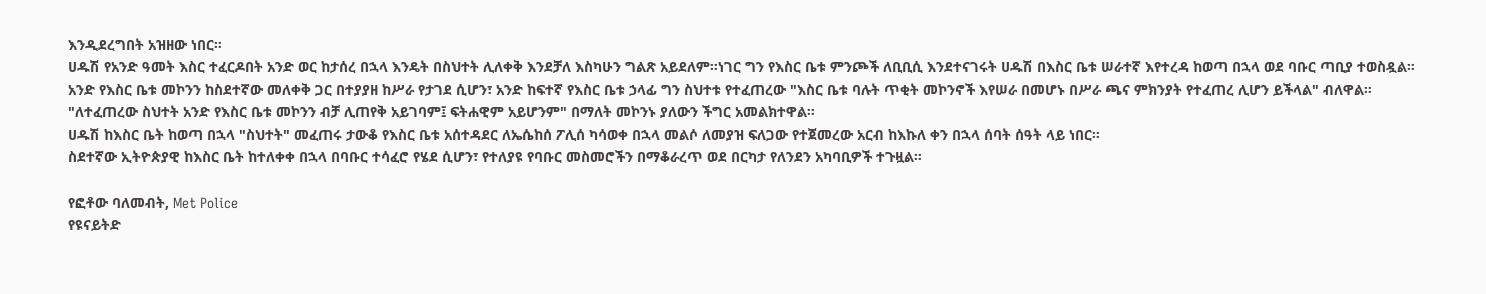እንዲደረግበት አዝዘው ነበር።
ሀዱሽ የአንድ ዓመት እስር ተፈርዶበት አንድ ወር ከታሰረ በኋላ እንዴት በስህተት ሊለቀቅ እንደቻለ እስካሁን ግልጽ አይደለም።ነገር ግን የእስር ቤቱ ምንጮች ለቢቢሲ እንደተናገሩት ሀዱሽ በእስር ቤቱ ሠራተኛ እየተረዳ ከወጣ በኋላ ወደ ባቡር ጣቢያ ተወስዷል።
አንድ የእስር ቤቱ መኮንን ከስደተኛው መለቀቅ ጋር በተያያዘ ከሥራ የታገደ ሲሆን፣ አንድ ከፍተኛ የእስር ቤቱ ኃላፊ ግን ስህተቱ የተፈጠረው "እስር ቤቱ ባሉት ጥቂት መኮንኖች እየሠራ በመሆኑ በሥራ ጫና ምክንያት የተፈጠረ ሊሆን ይችላል" ብለዋል።
"ለተፈጠረው ስህተት አንድ የእስር ቤቱ መኮንን ብቻ ሊጠየቅ አይገባም፤ ፍትሐዊም አይሆንም" በማለት መኮንኑ ያለውን ችግር አመልክተዋል።
ሀዱሽ ከእስር ቤት ከወጣ በኋላ "ስህተት" መፈጠሩ ታውቆ የእስር ቤቱ አሰተዳደር ለኤሴከሰ ፖሊሰ ካሳወቀ በኋላ መልሶ ለመያዝ ፍለጋው የተጀመረው አርብ ከእኩለ ቀን በኋላ ሰባት ሰዓት ላይ ነበር።
ስደተኛው ኢትዮጵያዊ ከእስር ቤት ከተለቀቀ በኋላ በባቡር ተሳፈሮ የሄደ ሲሆን፣ የተለያዩ የባቡር መስመሮችን በማቆራረጥ ወደ በርካታ የለንደን አካባቢዎች ተጉዟል።

የፎቶው ባለመብት, Met Police
የዩናይትድ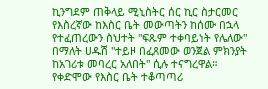ኪንግደም ጠቅላይ ሚኒስትር ሰር ኪር ስታርመር የእስረኛው ከእስር ቤት መውጣትን ከሰሙ በኋላ የተፈጠረውን ስህተት "ፍጹም ተቀባይነት የሌለው" በማለት ሀዱሽ "ተይዞ በፈጸመው ወንጀል ምክንያት ከአገሪቱ መባረር አለበት" ሲሉ ተናግረዋል።
የቀድሞው የእስር ቤት ተቆጣጣሪ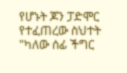የሆኑት ጆን ፓድሞር የተፈጠረው ስህተት "ካለው ሰፊ ችግር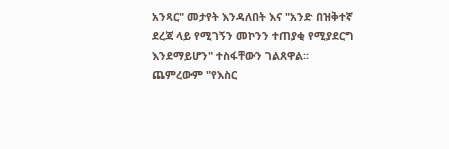አንጻር" መታየት እንዳለበት እና "አንድ በዝቅተኛ ደረጃ ላይ የሚገኝን መኮንን ተጠያቂ የሚያደርግ እንደማይሆን" ተስፋቸውን ገልጸዋል።
ጨምረውም "የእስር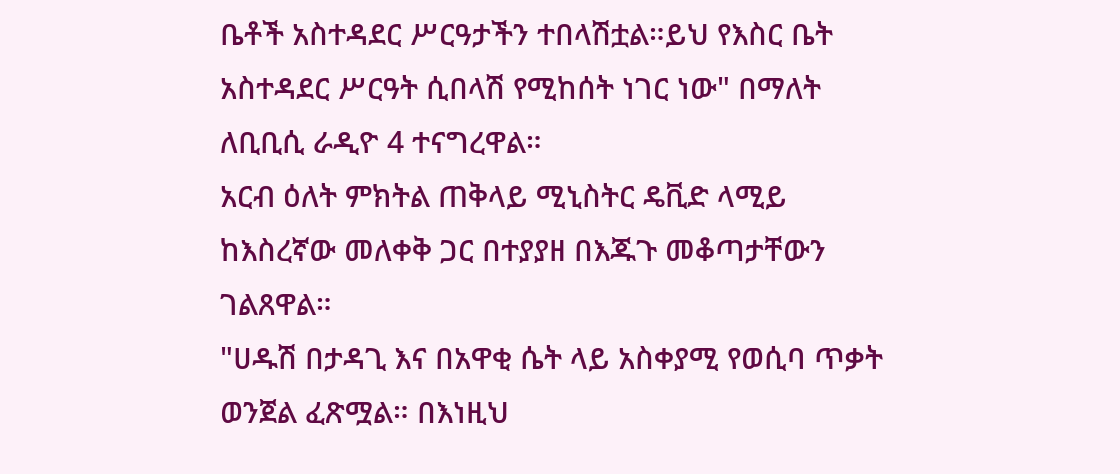ቤቶች አስተዳደር ሥርዓታችን ተበላሽቷል።ይህ የእስር ቤት አስተዳደር ሥርዓት ሲበላሽ የሚከሰት ነገር ነው" በማለት ለቢቢሲ ራዲዮ 4 ተናግረዋል።
አርብ ዕለት ምክትል ጠቅላይ ሚኒስትር ዴቪድ ላሚይ ከእስረኛው መለቀቅ ጋር በተያያዘ በእጁጉ መቆጣታቸውን ገልጸዋል።
"ሀዱሽ በታዳጊ እና በአዋቂ ሴት ላይ አስቀያሚ የወሲባ ጥቃት ወንጀል ፈጽሟል። በእነዚህ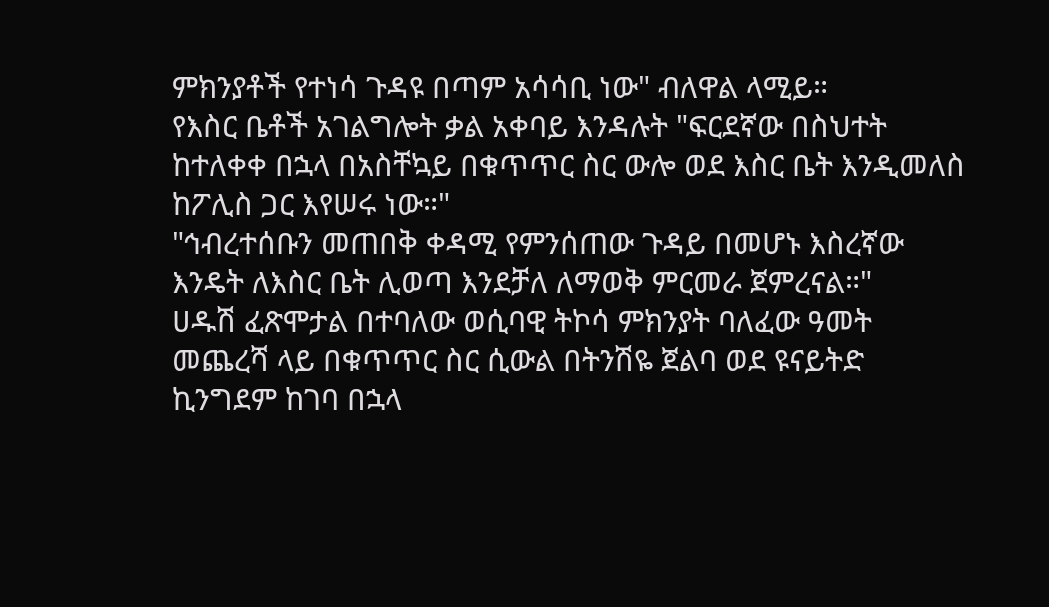ምክንያቶች የተነሳ ጉዳዩ በጣም አሳሳቢ ነው" ብለዋል ላሚይ።
የእስር ቤቶች አገልግሎት ቃል አቀባይ እንዳሉት "ፍርደኛው በስህተት ከተለቀቀ በኋላ በአስቸኳይ በቁጥጥር ስር ውሎ ወደ እስር ቤት እንዲመለስ ከፖሊስ ጋር እየሠሩ ነው።"
"ኅብረተሰቡን መጠበቅ ቀዳሚ የምንሰጠው ጉዳይ በመሆኑ እስረኛው እንዴት ለእስር ቤት ሊወጣ እንደቻለ ለማወቅ ምርመራ ጀምረናል።"
ሀዱሽ ፈጽሞታል በተባለው ወሲባዊ ትኮሳ ምክንያት ባለፈው ዓመት መጨረሻ ላይ በቁጥጥር ስር ሲውል በትንሽዬ ጀልባ ወደ ዩናይትድ ኪንግደም ከገባ በኋላ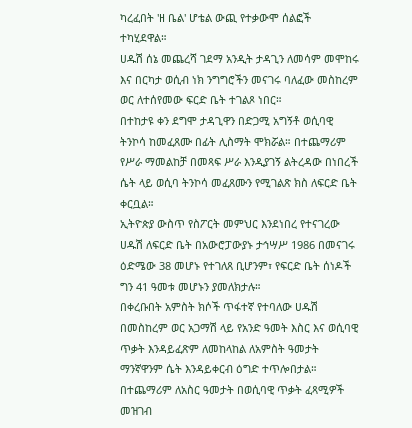ካረፈበት 'ዘ ቤል' ሆቴል ውጪ የተቃውሞ ሰልፎች ተካሂደዋል።
ሀዱሽ ሰኔ መጨረሻ ገደማ አንዲት ታዳጊን ለመሳም መሞከሩ እና በርካታ ወሲብ ነክ ንግግሮችን መናገሩ ባለፈው መስከረም ወር ለተሰየመው ፍርድ ቤት ተገልጾ ነበር።
በተከታዩ ቀን ደግሞ ታዳጊዋን በድጋሚ አግኝቶ ወሲባዊ ትንኮሳ ከመፈጸሙ በፊት ሊስማት ሞክሯል። በተጨማሪም የሥራ ማመልከቻ በመጻፍ ሥራ እንዲያገኝ ልትረዳው በነበረች ሴት ላይ ወሲባ ትንኮሳ መፈጸሙን የሚገልጽ ክስ ለፍርድ ቤት ቀርቧል።
ኢትዮጵያ ውስጥ የስፖርት መምህር እንደነበረ የተናገረው ሀዱሽ ለፍርድ ቤት በአውሮፓውያኑ ታኅሣሥ 1986 በመናገሩ ዕድሜው 38 መሆኑ የተገለጸ ቢሆንም፣ የፍርድ ቤት ሰነዶች ግን 41 ዓመቱ መሆኑን ያመለክታሉ።
በቀረቡበት አምስት ክሶች ጥፋተኛ የተባለው ሀዱሽ በመስከረም ወር አጋማሽ ላይ የአንድ ዓመት እስር እና ወሲባዊ ጥቃት እንዳይፈጽም ለመከላከል ለአምስት ዓመታት ማንኛዋንም ሴት እንዳይቀርብ ዕግድ ተጥሎበታል።
በተጨማሪም ለአስር ዓመታት በወሲባዊ ጥቃት ፈጻሚዎች መዝገብ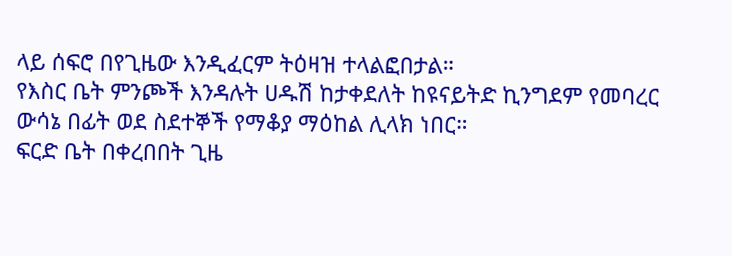ላይ ሰፍሮ በየጊዜው እንዲፈርም ትዕዛዝ ተላልፎበታል።
የእስር ቤት ምንጮች እንዳሉት ሀዱሽ ከታቀደለት ከዩናይትድ ኪንግደም የመባረር ውሳኔ በፊት ወደ ስደተኞች የማቆያ ማዕከል ሊላክ ነበር።
ፍርድ ቤት በቀረበበት ጊዜ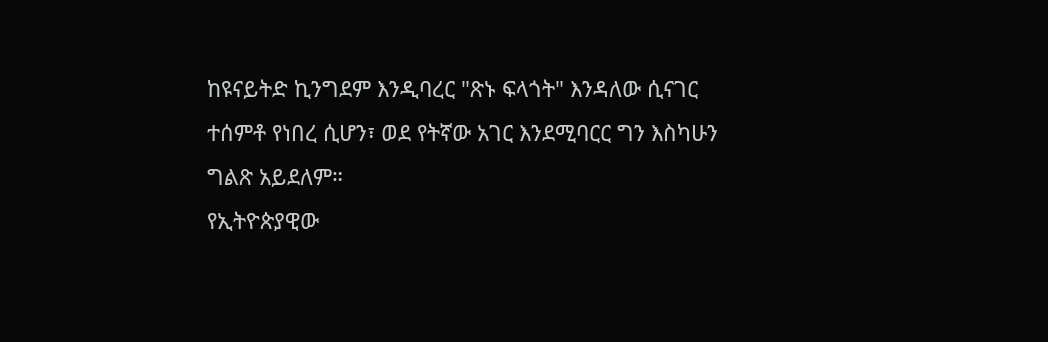ከዩናይትድ ኪንግደም እንዲባረር "ጽኑ ፍላጎት" እንዳለው ሲናገር ተሰምቶ የነበረ ሲሆን፣ ወደ የትኛው አገር እንደሚባርር ግን እስካሁን ግልጽ አይደለም።
የኢትዮጵያዊው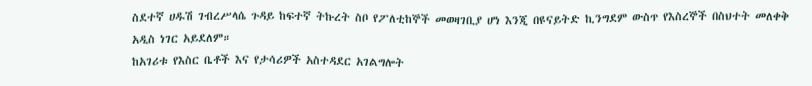ስደተኛ ሀዱሽ ገብረሥላሴ ጉዳይ ከፍተኛ ትኩረት ስቦ የፖለቲከኞች መወዛገቢያ ሆነ እንጂ በዩናይትድ ኪንግደም ውስጥ የእስረኞች በስህተት መለቀቅ አዲስ ነገር አይደለም።
ከአገሪቱ የእስር ቤቶች እና የታሳሪዎች አስተዳደር አገልግሎት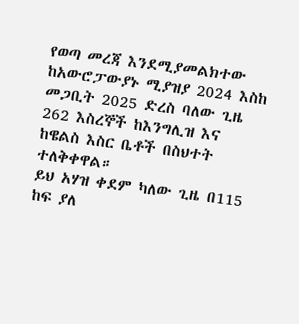የወጣ መረጃ እንደሚያመልክተው ከአውሮፓውያኑ ሚያዝያ 2024 እስከ መጋቢት 2025 ድረስ ባለው ጊዜ 262 እስረኞች ከእንግሊዝ እና ከዌልስ እስር ቤቶች በስህተት ተለቅቀዋል።
ይህ አሃዝ ቀደም ካለው ጊዜ በ115 ከፍ ያለ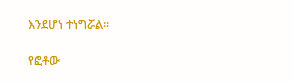እንደሆነ ተነግሯል።

የፎቶው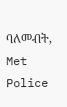ባለመብት, Met Police